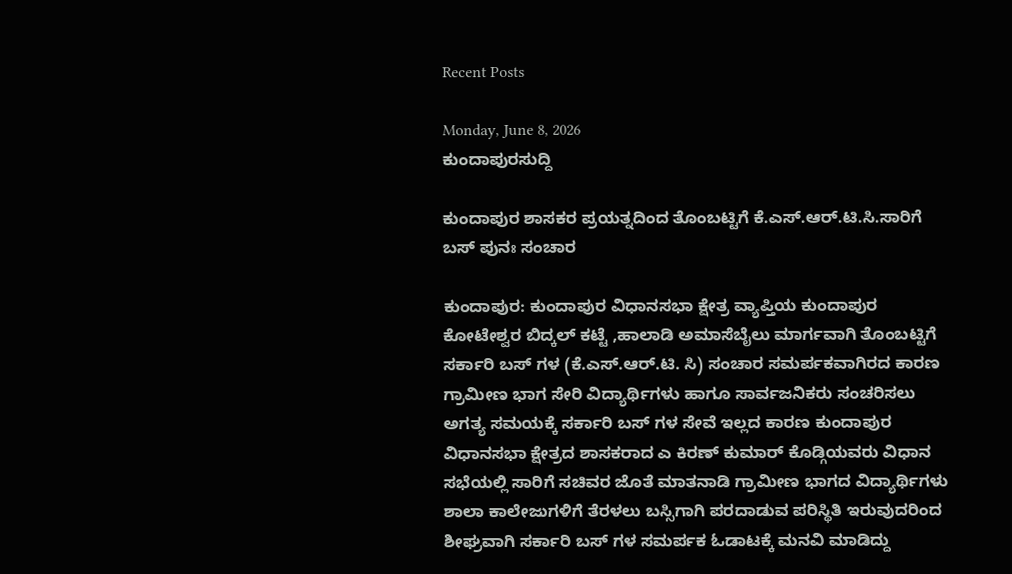Recent Posts

Monday, June 8, 2026
ಕುಂದಾಪುರಸುದ್ದಿ

ಕುಂದಾಪುರ ಶಾಸಕರ ಪ್ರಯತ್ನದಿಂದ ತೊಂಬಟ್ಟಿಗೆ ಕೆ.ಎಸ್.ಆರ್.ಟಿ.ಸಿ.ಸಾರಿಗೆ ಬಸ್ ಪುನಃ ಸಂಚಾರ

ಕುಂದಾಪುರ: ಕುಂದಾಪುರ ವಿಧಾನಸಭಾ ಕ್ಷೇತ್ರ ವ್ಯಾಪ್ತಿಯ ಕುಂದಾಪುರ ಕೋಟೇಶ್ವರ ಬಿದ್ಕಲ್ ಕಟ್ಟೆ ,ಹಾಲಾಡಿ ಅಮಾಸೆಬೈಲು ಮಾರ್ಗವಾಗಿ ತೊಂಬಟ್ಟಿಗೆ ಸರ್ಕಾರಿ ಬಸ್ ಗಳ (ಕೆ.ಎಸ್.ಆರ್.ಟಿ. ಸಿ) ಸಂಚಾರ ಸಮರ್ಪಕವಾಗಿರದ ಕಾರಣ ಗ್ರಾಮೀಣ ಭಾಗ ಸೇರಿ ವಿದ್ಯಾರ್ಥಿಗಳು ಹಾಗೂ ಸಾರ್ವಜನಿಕರು ಸಂಚರಿಸಲು ಅಗತ್ಯ ಸಮಯಕ್ಕೆ ಸರ್ಕಾರಿ ಬಸ್ ಗಳ ಸೇವೆ ಇಲ್ಲದ ಕಾರಣ ಕುಂದಾಪುರ ವಿಧಾನಸಭಾ ಕ್ಷೇತ್ರದ ಶಾಸಕರಾದ ಎ ಕಿರಣ್ ಕುಮಾರ್ ಕೊಡ್ಗಿಯವರು ವಿಧಾನ ಸಭೆಯಲ್ಲಿ ಸಾರಿಗೆ ಸಚಿವರ ಜೊತೆ ಮಾತನಾಡಿ ಗ್ರಾಮೀಣ ಭಾಗದ ವಿದ್ಯಾರ್ಥಿಗಳು ಶಾಲಾ ಕಾಲೇಜುಗಳಿಗೆ ತೆರಳಲು ಬಸ್ಸಿಗಾಗಿ ಪರದಾಡುವ ಪರಿಸ್ಥಿತಿ ಇರುವುದರಿಂದ ಶೀಘ್ರವಾಗಿ ಸರ್ಕಾರಿ ಬಸ್ ಗಳ ಸಮರ್ಪಕ ಓಡಾಟಕ್ಕೆ ಮನವಿ ಮಾಡಿದ್ದು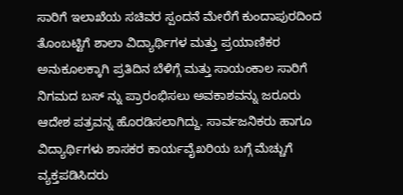ಸಾರಿಗೆ ಇಲಾಖೆಯ ಸಚಿವರ ಸ್ಪಂದನೆ ಮೇರೆಗೆ ಕುಂದಾಪುರದಿಂದ ತೊಂಬಟ್ಟಿಗೆ ಶಾಲಾ ವಿದ್ಯಾರ್ಥಿಗಳ ಮತ್ತು ಪ್ರಯಾಣಿಕರ ಅನುಕೂಲಕ್ಕಾಗಿ ಪ್ರತಿದಿನ ಬೆಳಿಗ್ಗೆ ಮತ್ತು ಸಾಯಂಕಾಲ ಸಾರಿಗೆ ನಿಗಮದ ಬಸ್ ನ್ನು ಪ್ರಾರಂಭಿಸಲು ಅವಕಾಶವನ್ನು ಜರೂರು ಆದೇಶ ಪತ್ರವನ್ನ ಹೊರಡಿಸಲಾಗಿದ್ದು. ಸಾರ್ವಜನಿಕರು ಹಾಗೂ ವಿದ್ಯಾರ್ಥಿಗಳು ಶಾಸಕರ ಕಾರ್ಯವೈಖರಿಯ ಬಗ್ಗೆ ಮೆಚ್ಚುಗೆ ವ್ಯಕ್ತಪಡಿಸಿದರು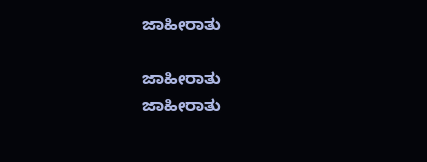ಜಾಹೀರಾತು

ಜಾಹೀರಾತು
ಜಾಹೀರಾತು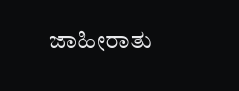ಜಾಹೀರಾತು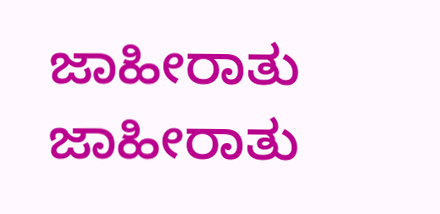ಜಾಹೀರಾತು
ಜಾಹೀರಾತು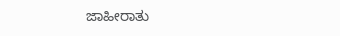ಜಾಹೀರಾತು